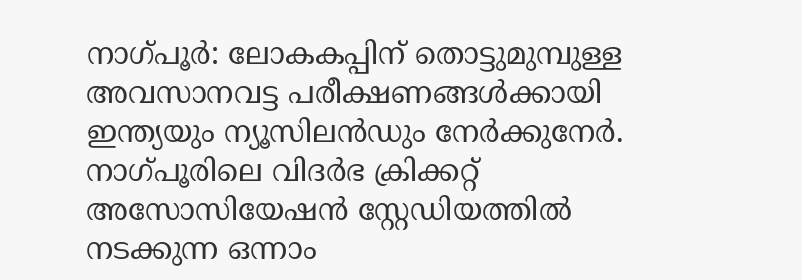നാഗ്പൂര്‍: ലോകകപ്പിന് തൊട്ടുമുമ്പുള്ള അവസാനവട്ട പരീക്ഷണങ്ങള്‍ക്കായി ഇന്ത്യയും ന്യൂസിലന്‍ഡും നേര്‍ക്കുനേര്‍. നാഗ്പൂരിലെ വിദര്‍ഭ ക്രിക്കറ്റ് അസോസിയേഷന്‍ സ്റ്റേഡിയത്തില്‍ നടക്കുന്ന ഒന്നാം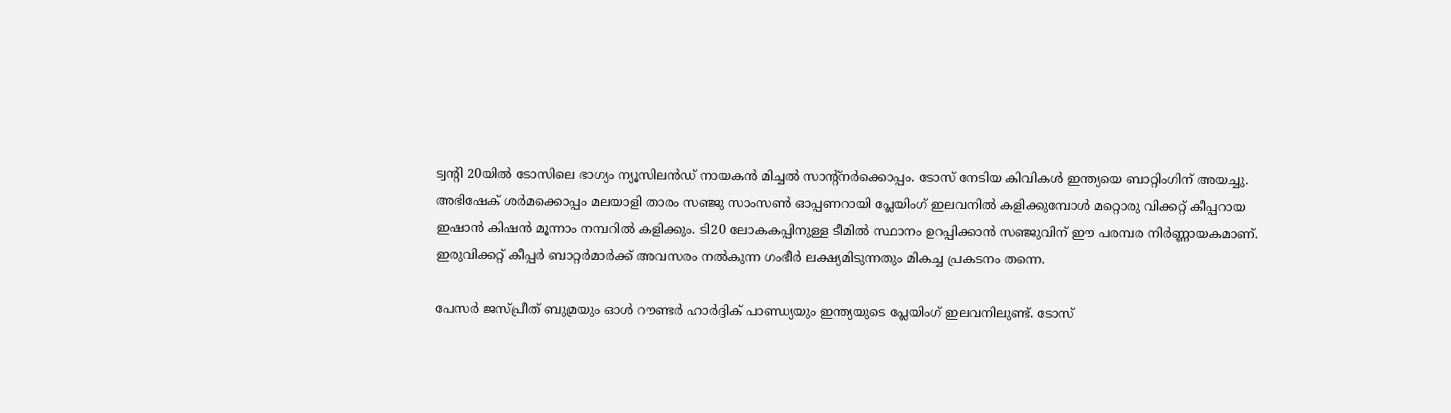ട്വന്റി 20യില്‍ ടോസിലെ ഭാഗ്യം ന്യൂസിലന്‍ഡ് നായകന്‍ മിച്ചല്‍ സാന്റ്നര്‍ക്കൊപ്പം. ടോസ് നേടിയ കിവികള്‍ ഇന്ത്യയെ ബാറ്റിംഗിന് അയച്ചു. അഭിഷേക് ശര്‍മക്കൊപ്പം മലയാളി താരം സഞ്ജു സാംസണ്‍ ഓപ്പണറായി പ്ലേയിംഗ് ഇലവനില്‍ കളിക്കുമ്പോള്‍ മറ്റൊരു വിക്കറ്റ് കീപ്പറായ ഇഷാന്‍ കിഷന്‍ മൂന്നാം നമ്പറില്‍ കളിക്കും. ടി20 ലോകകപ്പിനുള്ള ടീമില്‍ സ്ഥാനം ഉറപ്പിക്കാന്‍ സഞ്ജുവിന് ഈ പരമ്പര നിര്‍ണ്ണായകമാണ്. ഇരുവിക്കറ്റ് കീപ്പര്‍ ബാറ്റര്‍മാര്‍ക്ക് അവസരം നല്‍കുന്ന ഗംഭീര്‍ ലക്ഷ്യമിടുന്നതും മികച്ച പ്രകടനം തന്നെ.

പേസര്‍ ജസ്പ്രീത് ബുമ്രയും ഓള്‍ റൗണ്ടര്‍ ഹാര്‍ദ്ദിക് പാണ്ഡ്യയും ഇന്ത്യയുടെ പ്ലേയിംഗ് ഇലവനിലുണ്ട്. ടോസ്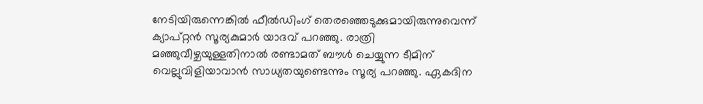നേടിയിരുന്നെങ്കില്‍ ഫീല്‍ഡിംഗ് തെരഞ്ഞെടുക്കുമായിരുന്നുവെന്ന് ക്യാപ്റ്റന്‍ സൂര്യകുമാര്‍ യാദവ് പറഞ്ഞു. രാത്രി മഞ്ഞുവീഴ്ചയുള്ളതിനാല്‍ രണ്ടാമത് ബൗള്‍ ചെയ്യുന്ന ടീമിന് വെല്ലുവിളിയാവാന്‍ സാധ്യതയുണ്ടെന്നും സൂര്യ പറഞ്ഞു. ഏകദിന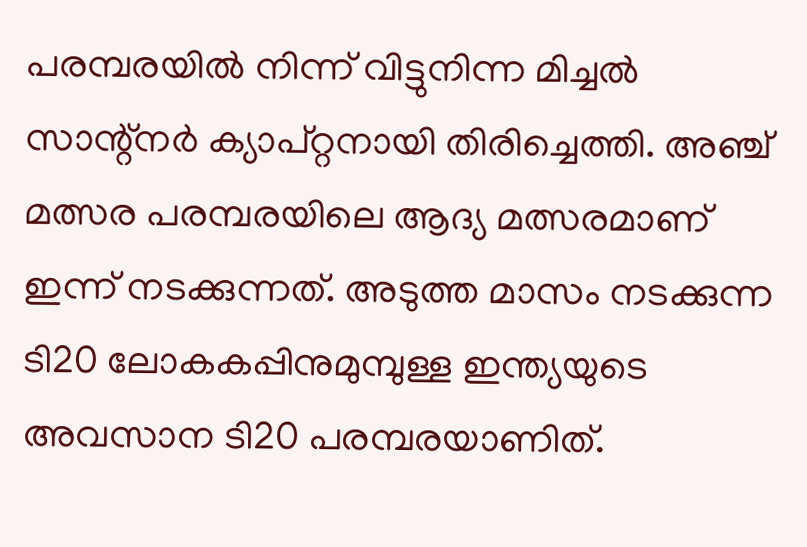പരമ്പരയില്‍ നിന്ന് വിട്ടുനിന്ന മിച്ചല്‍ സാന്റ്‌നര്‍ ക്യാപ്റ്റനായി തിരിച്ചെത്തി. അഞ്ച് മത്സര പരമ്പരയിലെ ആദ്യ മത്സരമാണ് ഇന്ന് നടക്കുന്നത്. അടുത്ത മാസം നടക്കുന്ന ടി20 ലോകകപ്പിനുമുമ്പുള്ള ഇന്ത്യയുടെ അവസാന ടി20 പരമ്പരയാണിത്.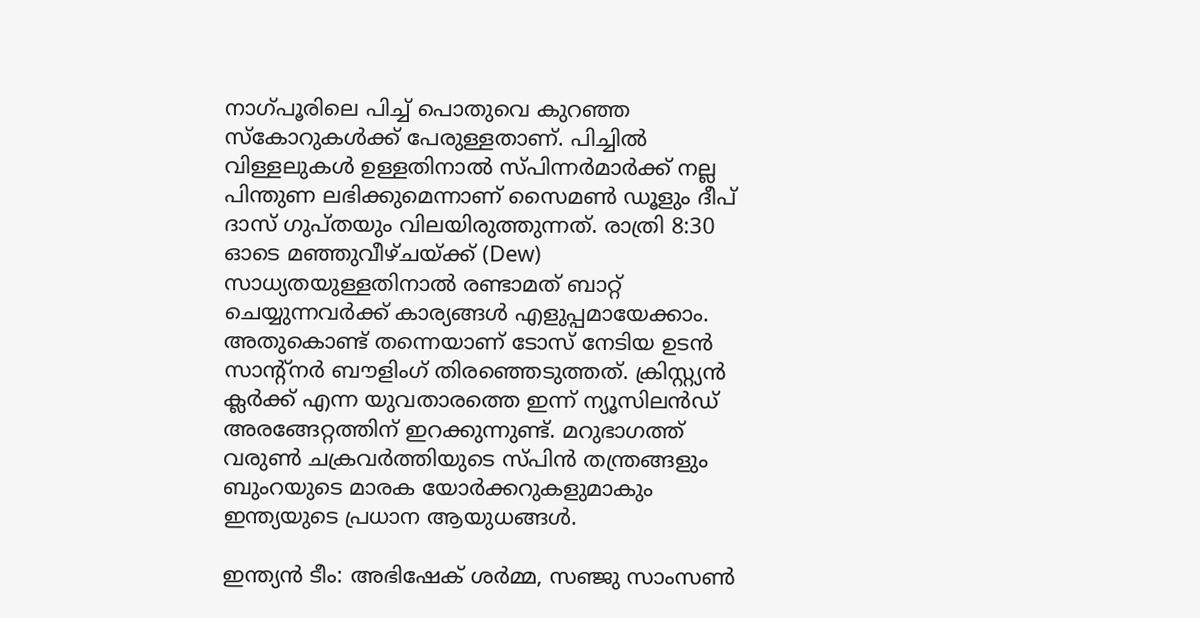നാഗ്പൂരിലെ പിച്ച് പൊതുവെ കുറഞ്ഞ സ്‌കോറുകള്‍ക്ക് പേരുള്ളതാണ്. പിച്ചില്‍ വിള്ളലുകള്‍ ഉള്ളതിനാല്‍ സ്പിന്നര്‍മാര്‍ക്ക് നല്ല പിന്തുണ ലഭിക്കുമെന്നാണ് സൈമണ്‍ ഡൂളും ദീപ് ദാസ് ഗുപ്തയും വിലയിരുത്തുന്നത്. രാത്രി 8:30 ഓടെ മഞ്ഞുവീഴ്ചയ്ക്ക് (Dew) സാധ്യതയുള്ളതിനാല്‍ രണ്ടാമത് ബാറ്റ് ചെയ്യുന്നവര്‍ക്ക് കാര്യങ്ങള്‍ എളുപ്പമായേക്കാം. അതുകൊണ്ട് തന്നെയാണ് ടോസ് നേടിയ ഉടന്‍ സാന്റ്നര്‍ ബൗളിംഗ് തിരഞ്ഞെടുത്തത്. ക്രിസ്റ്റ്യന്‍ ക്ലര്‍ക്ക് എന്ന യുവതാരത്തെ ഇന്ന് ന്യൂസിലന്‍ഡ് അരങ്ങേറ്റത്തിന് ഇറക്കുന്നുണ്ട്. മറുഭാഗത്ത് വരുണ്‍ ചക്രവര്‍ത്തിയുടെ സ്പിന്‍ തന്ത്രങ്ങളും ബുംറയുടെ മാരക യോര്‍ക്കറുകളുമാകും ഇന്ത്യയുടെ പ്രധാന ആയുധങ്ങള്‍.

ഇന്ത്യന്‍ ടീം: അഭിഷേക് ശര്‍മ്മ, സഞ്ജു സാംസണ്‍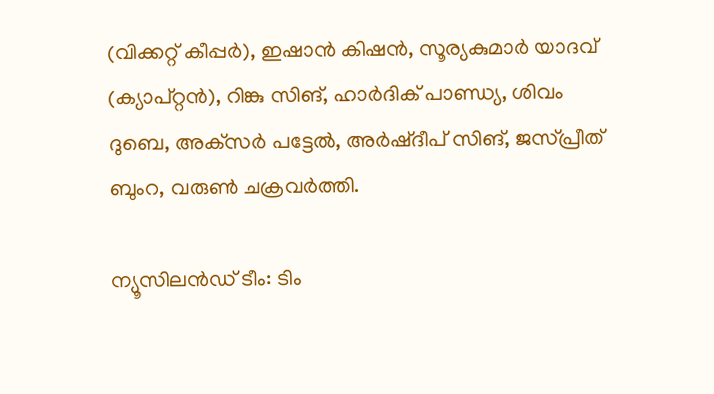(വിക്കറ്റ് കീപ്പര്‍), ഇഷാന്‍ കിഷന്‍, സൂര്യകുമാര്‍ യാദവ് (ക്യാപ്റ്റന്‍), റിങ്കു സിങ്, ഹാര്‍ദിക് പാണ്ഡ്യ, ശിവം ദുബെ, അക്‌സര്‍ പട്ടേല്‍, അര്‍ഷ്ദീപ് സിങ്, ജസ്പ്രീത് ബുംറ, വരുണ്‍ ചക്രവര്‍ത്തി.

ന്യൂസിലന്‍ഡ് ടീം: ടിം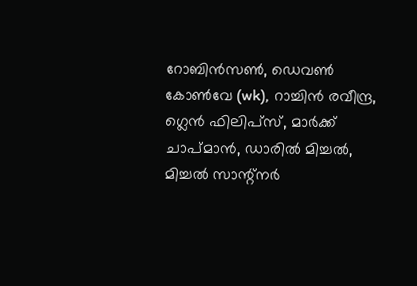റോബിന്‍സണ്‍, ഡെവണ്‍ കോണ്‍വേ (wk), റാച്ചിന്‍ രവീന്ദ്ര, ഗ്ലെന്‍ ഫിലിപ്‌സ്, മാര്‍ക്ക് ചാപ്മാന്‍, ഡാരില്‍ മിച്ചല്‍, മിച്ചല്‍ സാന്റ്‌നര്‍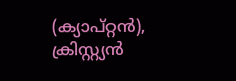(ക്യാപ്റ്റന്‍), ക്രിസ്റ്റ്യന്‍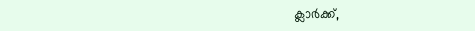ക്ലാര്‍ക്ക്,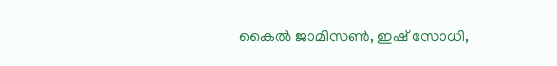കൈല്‍ ജാമിസണ്‍, ഇഷ് സോധി,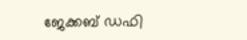ജേക്കബ് ഡഫി